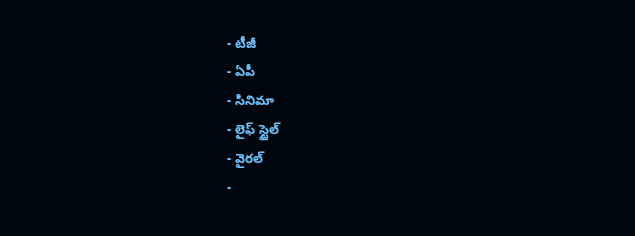- టీజీ
- ఏపీ
- సినిమా
- లైఫ్ స్టైల్
- వైరల్
-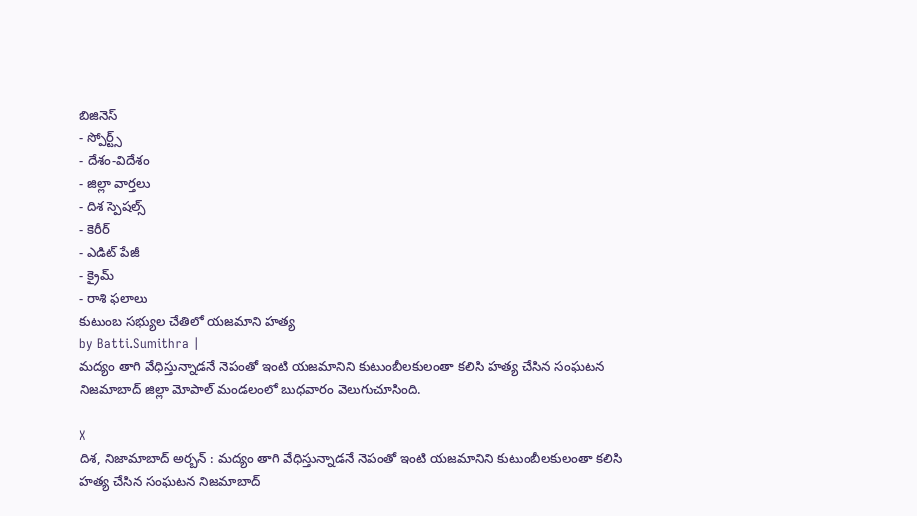బిజినెస్
- స్పోర్ట్స్
- దేశం-విదేశం
- జిల్లా వార్తలు
- దిశ స్పెషల్స్
- కెరీర్
- ఎడిట్ పేజీ
- క్రైమ్
- రాశి ఫలాలు
కుటుంబ సభ్యుల చేతిలో యజమాని హత్య
by Batti.Sumithra |
మద్యం తాగి వేధిస్తున్నాడనే నెపంతో ఇంటి యజమానిని కుటుంబీలకులంతా కలిసి హత్య చేసిన సంఘటన నిజమాబాద్ జిల్లా మోపాల్ మండలంలో బుధవారం వెలుగుచూసింది.

X
దిశ, నిజామాబాద్ అర్బన్ : మద్యం తాగి వేధిస్తున్నాడనే నెపంతో ఇంటి యజమానిని కుటుంబీలకులంతా కలిసి హత్య చేసిన సంఘటన నిజమాబాద్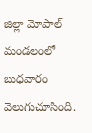జిల్లా మోపాల్ మండలంలో బుధవారం వెలుగుచూసింది.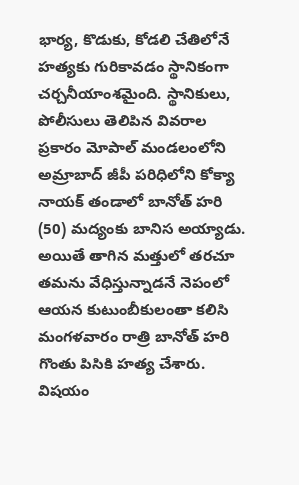భార్య, కొడుకు, కోడలి చేతిలోనే హత్యకు గురికావడం స్థానికంగా చర్చనీయాంశమైంది. స్థానికులు, పోలీసులు తెలిపిన వివరాల ప్రకారం మోపాల్ మండలంలోని అమ్రాబాద్ జీపీ పరిధిలోని కోక్యా నాయక్ తండాలో బానోత్ హరి (50) మద్యంకు బానిస అయ్యాడు. అయితే తాగిన మత్తులో తరచూ తమను వేధిస్తున్నాడనే నెపంలో ఆయన కుటుంబీకులంతా కలిసి మంగళవారం రాత్రి బానోత్ హరి గొంతు పిసికి హత్య చేశారు. విషయం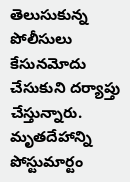తెలుసుకున్న పోలీసులు కేసునమోదు చేసుకుని దర్యాప్తు చేస్తున్నారు. మృతదేహాన్ని పోస్టుమార్టం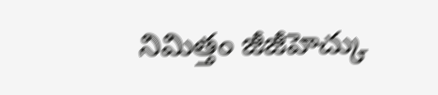నిమిత్తం జీజీహెచ్కు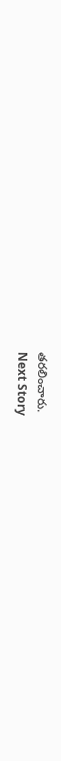తరలించారు.
Next Story